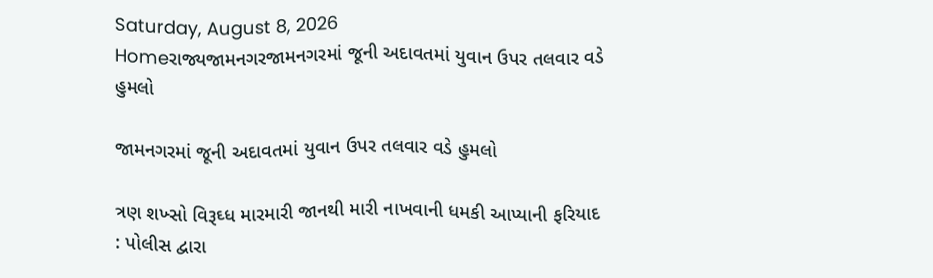Saturday, August 8, 2026
Homeરાજ્યજામનગરજામનગરમાં જૂની અદાવતમાં યુવાન ઉપર તલવાર વડે હુમલો

જામનગરમાં જૂની અદાવતમાં યુવાન ઉપર તલવાર વડે હુમલો

ત્રણ શખ્સો વિરૂઘ્ધ મારમારી જાનથી મારી નાખવાની ધમકી આપ્યાની ફરિયાદ : પોલીસ દ્વારા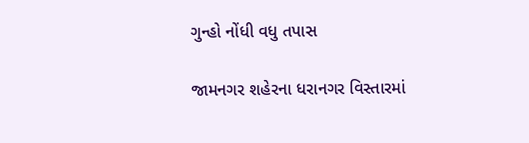ગુન્હો નોંધી વધુ તપાસ

જામનગર શહેરના ધરાનગર વિસ્તારમાં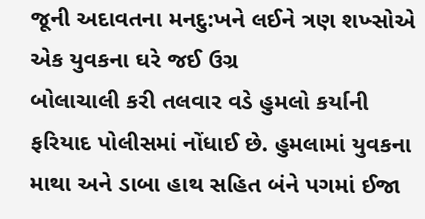જૂની અદાવતના મનદુ:ખને લઈને ત્રણ શખ્સોએ એક યુવકના ઘરે જઈ ઉગ્ર
બોલાચાલી કરી તલવાર વડે હુમલો કર્યાની ફરિયાદ પોલીસમાં નોંધાઈ છે. હુમલામાં યુવકના માથા અને ડાબા હાથ સહિત બંને પગમાં ઈજા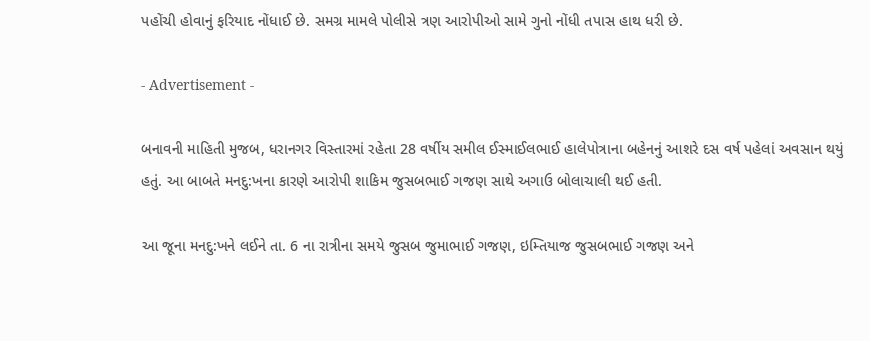પહોંચી હોવાનું ફરિયાદ નોંધાઈ છે. સમગ્ર મામલે પોલીસે ત્રણ આરોપીઓ સામે ગુનો નોંધી તપાસ હાથ ધરી છે.

- Advertisement -

બનાવની માહિતી મુજબ, ધરાનગર વિસ્તારમાં રહેતા 28 વર્ષીય સમીલ ઈસ્માઈલભાઈ હાલેપોત્રાના બહેનનું આશરે દસ વર્ષ પહેલાં અવસાન થયું હતું. આ બાબતે મનદુ:ખના કારણે આરોપી શાકિમ જુસબભાઈ ગજણ સાથે અગાઉ બોલાચાલી થઈ હતી.

આ જૂના મનદુ:ખને લઈને તા. 6 ના રાત્રીના સમયે જુસબ જુમાભાઈ ગજણ, ઇમ્તિયાજ જુસબભાઈ ગજણ અને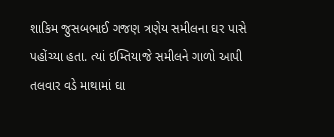શાકિમ જુસબભાઈ ગજણ ત્રણેય સમીલના ઘર પાસે પહોંચ્યા હતા. ત્યાં ઇમ્તિયાજે સમીલને ગાળો આપી તલવાર વડે માથામાં ઘા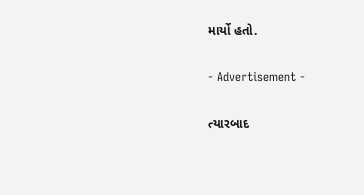માર્યો હતો.

- Advertisement -

ત્યારબાદ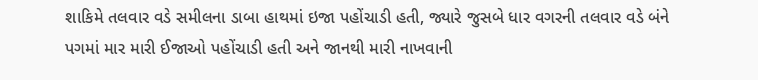શાકિમે તલવાર વડે સમીલના ડાબા હાથમાં ઇજા પહોંચાડી હતી, જ્યારે જુસબે ધાર વગરની તલવાર વડે બંને પગમાં માર મારી ઈજાઓ પહોંચાડી હતી અને જાનથી મારી નાખવાની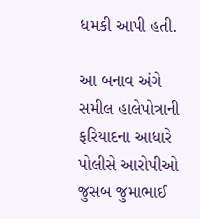ધમકી આપી હતી.

આ બનાવ અંગે સમીલ હાલેપોત્રાની ફરિયાદના આધારે પોલીસે આરોપીઓ જુસબ જુમાભાઈ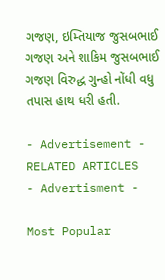ગજણ, ઇમ્તિયાજ જુસબભાઈ ગજણ અને શાકિમ જુસબભાઈ ગજણ વિરુદ્ધ ગુન્હો નોંધી વધુ તપાસ હાથ ધરી હતી.

- Advertisement -
RELATED ARTICLES
- Advertisment -

Most Popular